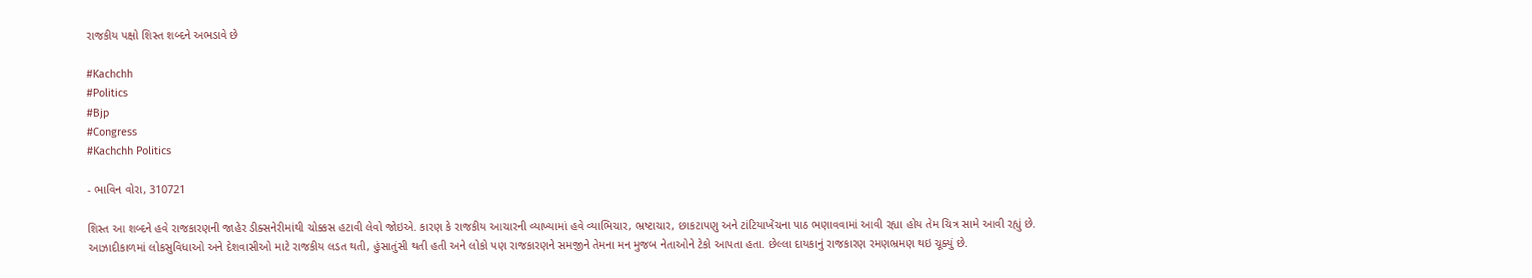રાજકીય પક્ષો શિસ્ત શબ્દને અભડાવે છે

#Kachchh
#Politics
#Bjp
#Congress
#Kachchh Politics

- ભાવિન વોરા, 310721

શિસ્ત આ શબ્દને હવે રાજકારણની જાહેર ડીક્સનેરીમાંથી ચોક્કસ હટાવી લેવો જોઇએ. કારણ કે રાજકીય આચારની વ્યાખ્યામાં હવે વ્યાભિચાર, ભ્રષ્ટાચાર, છાકટાપણુ અને ટાંટિયાખેંચના પાઠ ભણાવવામાં આવી રહ્યા હોય તેમ ચિત્ર સામે આવી રહ્યું છે. આઝાદીકાળમાં લોકસુવિધાઓ અને દેશવાસીઓ માટે રાજકીય લડત થતી, હુંસાતુંસી થતી હતી અને લોકો પણ રાજકારણને સમજીને તેમના મન મુજબ નેતાઓને ટેકો આપતા હતા. છેલ્લા દાયકાનું રાજકારણ રમણભ્રમણ થઇ ચૂક્યું છે.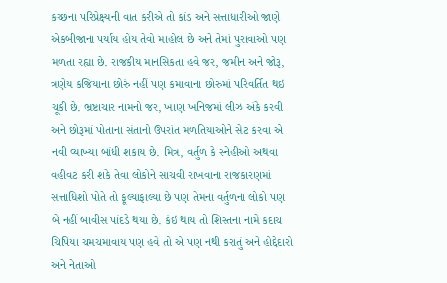કચ્છના પરિપ્રેક્ષ્યની વાત કરીએ તો કાંડ અને સત્તાધારીઓ જાણે એકબીજાના પર્યાય હોય તેવો માહોલ છે અને તેમાં પુરાવાઓ પણ મળતા રહ્યા છે. રાજકીય માનસિકતા હવે જર, જમીન અને જોરૂ,  ત્રણેય કજિયાના છોરું નહીં પણ કમાવાના છોરુમાં પરિવર્તિત થઇ ચૂકી છે. ભ્રષ્ટાચાર નામનો જર, ખાણ ખનિજમાં લીઝ અંકે કરવી અને છોરૂમાં પોતાના સંતાનો ઉપરાંત મળતિયાઓને સેટ કરવા એ નવી વ્યાખ્યા બાંધી શકાય છે. મિત્ર, વર્તુળ કે સ્નેહીઓ અથવા વહીવટ કરી શકે તેવા લોકોને સાચવી રાખવાના રાજકારણમાં સત્તાધિશો પોતે તો ફૂલ્યાફાલ્યા છે પણ તેમના વર્તુળના લોકો પણ બે નહીં બાવીસ પાંદડે થયા છે. કંઇ થાય તો શિસ્તના નામે કદાચ ચિપિયા ચમચમાવાય પણ હવે તો એ પણ નથી કરાતું અને હોદ્દેદારો અને નેતાઓ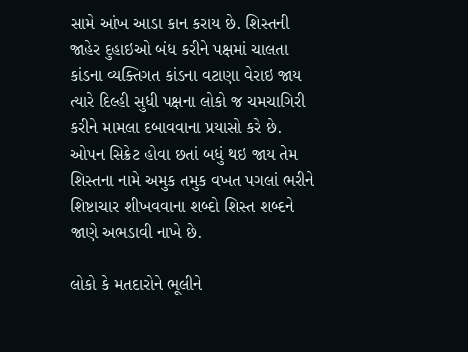સામે આંખ આડા કાન કરાય છે. શિસ્તની જાહેર દુહાઇઓ બંધ કરીને પક્ષમાં ચાલતા કાંડના વ્યક્તિગત કાંડના વટાણા વેરાઇ જાય ત્યારે દિલ્હી સુધી પક્ષના લોકો જ ચમચાગિરી કરીને મામલા દબાવવાના પ્રયાસો કરે છે. ઓપન સિક્રેટ હોવા છતાં બધું થઇ જાય તેમ શિસ્તના નામે અમુક તમુક વખત પગલાં ભરીને શિષ્ટાચાર શીખવવાના શબ્દો શિસ્ત શબ્દને જાણે અભડાવી નાખે છે.

લોકો કે મતદારોને ભૂલીને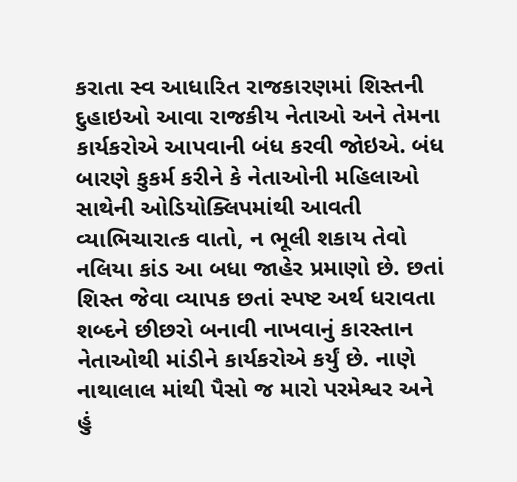કરાતા સ્વ આધારિત રાજકારણમાં શિસ્તની દુહાઇઓ આવા રાજકીય નેતાઓ અને તેમના કાર્યકરોએ આપવાની બંધ કરવી જોઇએ. બંધ બારણે કુકર્મ કરીને કે નેતાઓની મહિલાઓ સાથેની ઓડિયોક્લિપમાંથી આવતી વ્યાભિચારાત્ક વાતો, ન ભૂલી શકાય તેવો નલિયા કાંડ આ બધા જાહેર પ્રમાણો છે. છતાં શિસ્ત જેવા વ્યાપક છતાં સ્પષ્ટ અર્થ ધરાવતા શબ્દને છીછરો બનાવી નાખવાનું કારસ્તાન નેતાઓથી માંડીને કાર્યકરોએ કર્યું છે. નાણે નાથાલાલ માંથી પૈસો જ મારો પરમેશ્વર અને હું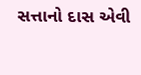સત્તાનો દાસ એવી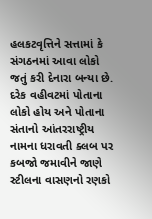હલકટવૃત્તિને સત્તામાં કે સંગઠનમાં આવા લોકો જતું કરી દેનારા બન્યા છે. દરેક વહીવટમાં પોતાના લોકો હોય અને પોતાના સંતાનો આંતરરાષ્ટ્રીય નામના ધરાવતી ક્લબ પર કબજો જમાવીને જાણે સ્ટીલના વાસણનો રણકો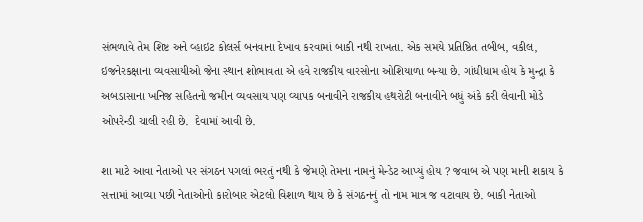સંભળાવે તેમ શિષ્ટ અને વ્હાઇટ કોલર્સ બનવાના દેખાવ કરવામાં બાકી નથી રાખતા. એક સમયે પ્રતિષ્ઠિત તબીબ, વકીલ, ઇજનેરકક્ષાના વ્યવસાયીઓ જેના સ્થાન શોભાવતા એ હવે રાજકીય વારસોના ઓશિયાળા બન્યા છે. ગાંધીધામ હોય કે મુન્દ્રા કે અબડાસાના ખનિજ સહિતનો જમીન વ્યવસાય પણ વ્યાપક બનાવીને રાજકીય હથરોટી બનાવીને બધું અંકે કરી લેવાની મોડે ઓપરેન્ડી ચાલી રહી છે.  દેવામાં આવી છે.

શા માટે આવા નેતાઓ પર સંગઠન પગલાં ભરતું નથી કે જેમણે તેમના નામનું મેન્ડેટ આપ્યું હોય ? જવાબ એ પણ માની શકાય કે સત્તામાં આવ્યા પછી નેતાઓનો કારોબાર એટલો વિશાળ થાય છે કે સંગઠનનું તો નામ માત્ર જ વટાવાય છે. બાકી નેતાઓ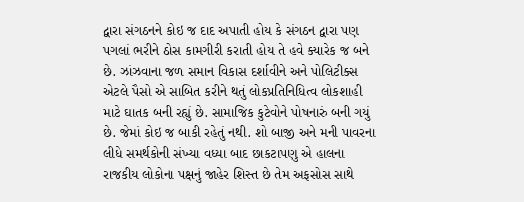દ્વારા સંગઠનને કોઇ જ દાદ અપાતી હોય કે સંગઠન દ્વારા પણ પગલાં ભરીને ઠોસ કામગીરી કરાતી હોય તે હવે ક્યારેક જ બને છે. ઝાંઝવાના જળ સમાન વિકાસ દર્શાવીને અને પોલિટીક્સ એટલે પૈસો એ સાબિત કરીને થતું લોકપ્રતિનિધિત્વ લોકશાહી માટે ઘાતક બની રહ્યું છે. સામાજિક કુટેવોને પોષનારું બની ગયું છે. જેમાં કોઇ જ બાકી રહેતું નથી. શો બાજી અને મની પાવરના લીધે સમર્થકોની સંખ્યા વધ્યા બાદ છાકટાપણુ એ હાલના રાજકીય લોકોના પક્ષનું જાહેર શિસ્ત છે તેમ અફસોસ સાથે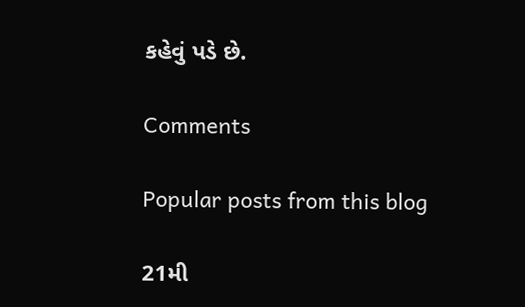કહેવું પડે છે.

Comments

Popular posts from this blog

21મી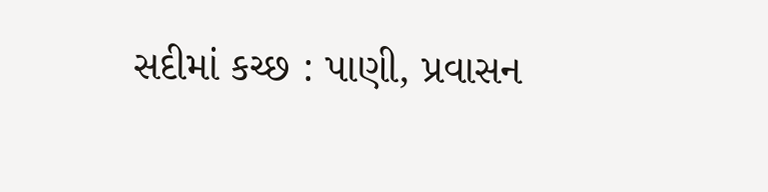સદીમાં કચ્છ : પાણી, પ્રવાસન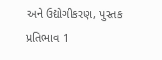અને ઉદ્યોગીકરણ, પુસ્તક પ્રતિભાવ 1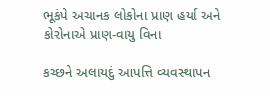ભૂકંપે અચાનક લોકોના પ્રાણ હર્યા અને કોરોનાએ પ્રાણ-વાયુ વિના

કચ્છને અલાયદું આપત્તિ વ્યવસ્થાપન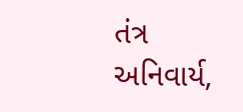તંત્ર અનિવાર્ય,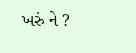ખરું ને ?